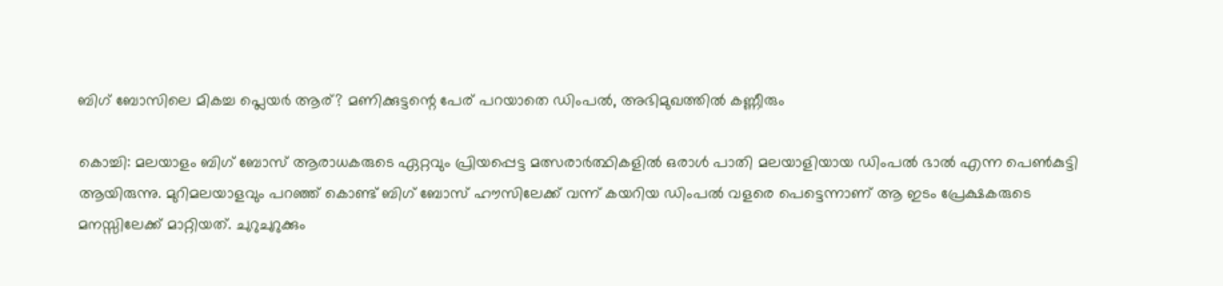ബിഗ് ബോസിലെ മികച്ച പ്ലെയർ ആര്? മണിക്കുട്ടന്റെ പേര് പറയാതെ ഡിംപൽ, അഭിമുഖത്തിൽ കണ്ണീരും

കൊച്ചി: മലയാളം ബിഗ് ബോസ് ആരാധകരുടെ ഏറ്റവും പ്രിയപ്പെട്ട മത്സരാര്‍ത്ഥികളില്‍ ഒരാള്‍ പാതി മലയാളിയായ ഡിംപല്‍ ഭാല്‍ എന്ന പെണ്‍കുട്ടി ആയിരുന്നു. മുറിമലയാളവും പറഞ്ഞ് കൊണ്ട് ബിഗ് ബോസ് ഹൗസിലേക്ക് വന്ന് കയറിയ ഡിംപല്‍ വളരെ പെട്ടെന്നാണ് ആ ഇടം പ്രേക്ഷകരുടെ മനസ്സിലേക്ക് മാറ്റിയത്. ചുറുചുറുക്കും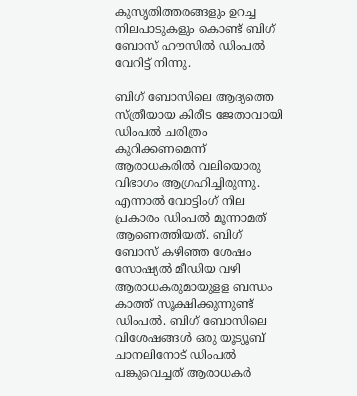കുസൃതിത്തരങ്ങളും ഉറച്ച നിലപാടുകളും കൊണ്ട് ബിഗ് ബോസ് ഹൗസില്‍ ഡിംപല്‍ വേറിട്ട് നിന്നു.

ബിഗ് ബോസിലെ ആദ്യത്തെ സ്ത്രീയായ കിരീട ജേതാവായി ഡിംപല്‍ ചരിത്രം കുറിക്കണമെന്ന് ആരാധകരില്‍ വലിയൊരു വിഭാഗം ആഗ്രഹിച്ചിരുന്നു. എന്നാല്‍ വോട്ടിംഗ് നില പ്രകാരം ഡിംപല്‍ മൂന്നാമത് ആണെത്തിയത്. ബിഗ് ബോസ് കഴിഞ്ഞ ശേഷം സോഷ്യല്‍ മീഡിയ വഴി ആരാധകരുമായുളള ബന്ധം കാത്ത് സൂക്ഷിക്കുന്നുണ്ട് ഡിംപല്‍. ബിഗ് ബോസിലെ വിശേഷങ്ങള്‍ ഒരു യൂട്യൂബ് ചാനലിനോട് ഡിംപല്‍ പങ്കുവെച്ചത് ആരാധകര്‍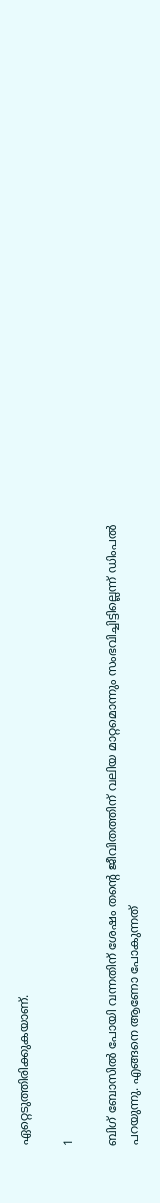ഏറ്റെടുത്തിരിക്കുകയാണ്.

1

ബിഗ് ബോസില്‍ പോയി വന്നതിന് ശേഷം തന്റെ ജീവിതത്തിന് വലിയ മാറ്റമൊന്നും സംഭവിച്ചിട്ടില്ലെന്ന് ഡിംപല്‍ പറയുന്നു. എങ്ങനെ ആണോ പോകുന്നത്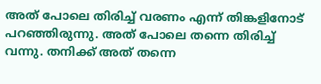അത് പോലെ തിരിച്ച് വരണം എന്ന് തിങ്കളിനോട് പറഞ്ഞിരുന്നു. അത് പോലെ തന്നെ തിരിച്ച് വന്നു. തനിക്ക് അത് തന്നെ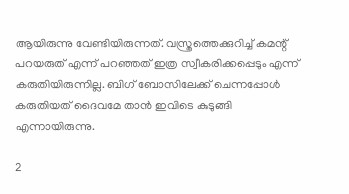ആയിരുന്നു വേണ്ടിയിരുന്നത്. വസ്ത്രത്തെക്കുറിച്ച് കമന്റ് പറയരുത് എന്ന് പറഞ്ഞത് ഇത്ര സ്വീകരിക്കപ്പെടും എന്ന് കരുതിയിരുന്നില്ല. ബിഗ് ബോസിലേക്ക് ചെന്നപ്പോള്‍ കരുതിയത് ദൈവമേ താന്‍ ഇവിടെ കുടുങ്ങി എന്നായിരുന്നു.

2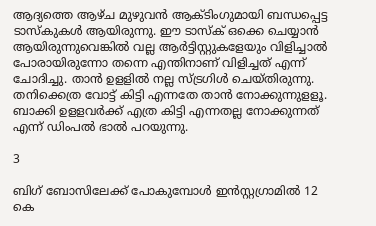ആദ്യത്തെ ആഴ്ച മുഴുവന്‍ ആക്ടിംഗുമായി ബന്ധപ്പെട്ട ടാസ്‌കുകള്‍ ആയിരുന്നു. ഈ ടാസ്‌ക് ഒക്കെ ചെയ്യാന്‍ ആയിരുന്നുവെങ്കില്‍ വല്ല ആര്‍ട്ടിസ്റ്റുകളേയും വിളിച്ചാല്‍ പോരായിരുന്നോ തന്നെ എന്തിനാണ് വിളിച്ചത് എന്ന് ചോദിച്ചു. താന്‍ ഉളളില്‍ നല്ല സ്ട്രഗിള്‍ ചെയ്തിരുന്നു. തനിക്കെത്ര വോട്ട് കിട്ടി എന്നതേ താന്‍ നോക്കുന്നുളളൂ. ബാക്കി ഉളളവര്‍ക്ക് എത്ര കിട്ടി എന്നതല്ല നോക്കുന്നത് എന്ന് ഡിംപല്‍ ഭാല്‍ പറയുന്നു.

3

ബിഗ് ബോസിലേക്ക് പോകുമ്പോള്‍ ഇന്‍സ്റ്റഗ്രാമില്‍ 12 കെ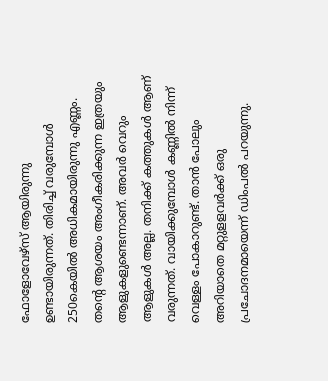ഫോളോവേഴ്‌സ് ആയിരുന്നു ഉണ്ടായിരുന്നത്. തിരിച്ച് വരുമ്പോള്‍ 250കെയില്‍ അധികമായിരുന്നു എണ്ണം. തന്റെ ആശയം അംഗീകരിക്കുന്ന ഇത്രയും ആളുകളുണ്ടെന്നാണ്. അവര്‍ വെറും ആളുകള്‍ അല്ല. തനിക്ക് കത്തുകള്‍ ആണ് വരുന്നത്. വായിക്കുമ്പോള്‍ കണ്ണില്‍ നിന്ന് വെള്ളം പോകാറുണ്ട്. താന്‍ പോലും അറിയാതെ മറ്റുളളവര്‍ക്ക് ഒരു പ്രചോദനമായെന്ന് ഡിംപല്‍ പറയുന്നു.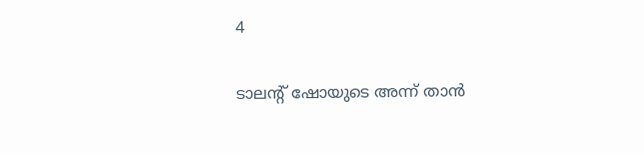4

ടാലന്റ് ഷോയുടെ അന്ന് താന്‍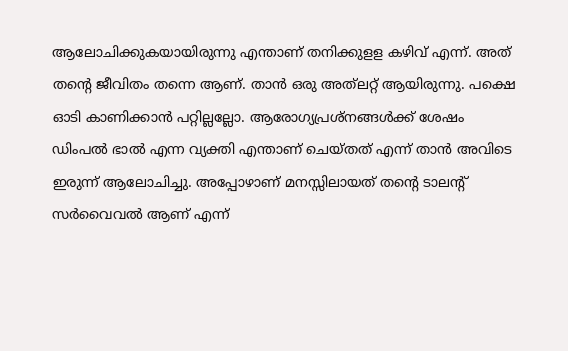ആലോചിക്കുകയായിരുന്നു എന്താണ് തനിക്കുളള കഴിവ് എന്ന്. അത് തന്റെ ജീവിതം തന്നെ ആണ്. താന്‍ ഒരു അത്‌ലറ്റ് ആയിരുന്നു. പക്ഷെ ഓടി കാണിക്കാന്‍ പറ്റില്ലല്ലോ. ആരോഗ്യപ്രശ്‌നങ്ങള്‍ക്ക് ശേഷം ഡിംപല്‍ ഭാല്‍ എന്ന വ്യക്തി എന്താണ് ചെയ്തത് എന്ന് താന്‍ അവിടെ ഇരുന്ന് ആലോചിച്ചു. അപ്പോഴാണ് മനസ്സിലായത് തന്റെ ടാലന്റ് സര്‍വൈവല്‍ ആണ് എന്ന്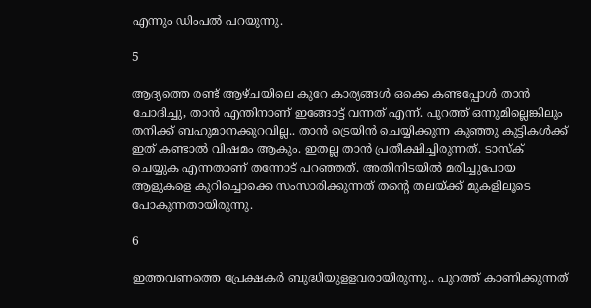എന്നും ഡിംപല്‍ പറയുന്നു.

5

ആദ്യത്തെ രണ്ട് ആഴ്ചയിലെ കുറേ കാര്യങ്ങള്‍ ഒക്കെ കണ്ടപ്പോള്‍ താന്‍ ചോദിച്ചു, താന്‍ എന്തിനാണ് ഇങ്ങോട്ട് വന്നത് എന്ന്. പുറത്ത് ഒന്നുമില്ലെങ്കിലും തനിക്ക് ബഹുമാനക്കുറവില്ല.. താന്‍ ട്രെയിന്‍ ചെയ്യിക്കുന്ന കുഞ്ഞു കുട്ടികള്‍ക്ക് ഇത് കണ്ടാല്‍ വിഷമം ആകും. ഇതല്ല താന്‍ പ്രതീക്ഷിച്ചിരുന്നത്. ടാസ്‌ക് ചെയ്യുക എന്നതാണ് തന്നോട് പറഞ്ഞത്. അതിനിടയില്‍ മരിച്ചുപോയ ആളുകളെ കുറിച്ചൊക്കെ സംസാരിക്കുന്നത് തന്റെ തലയ്ക്ക് മുകളിലൂടെ പോകുന്നതായിരുന്നു.

6

ഇത്തവണത്തെ പ്രേക്ഷകര്‍ ബുദ്ധിയുളളവരായിരുന്നു.. പുറത്ത് കാണിക്കുന്നത്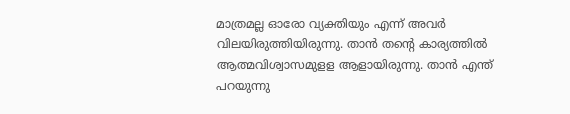മാത്രമല്ല ഓരോ വ്യക്തിയും എന്ന് അവര്‍ വിലയിരുത്തിയിരുന്നു. താന്‍ തന്റെ കാര്യത്തില്‍ ആത്മവിശ്വാസമുളള ആളായിരുന്നു. താന്‍ എന്ത് പറയുന്നു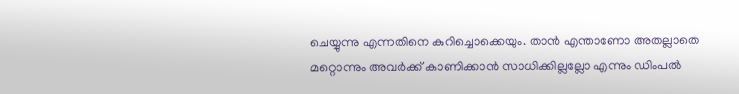ചെയ്യുന്നു എന്നതിനെ കുറിച്ചൊക്കെയും. താന്‍ എന്താണോ അതല്ലാതെ മറ്റൊന്നും അവര്‍ക്ക് കാണിക്കാന്‍ സാധിക്കില്ലല്ലോ എന്നും ഡിംപല്‍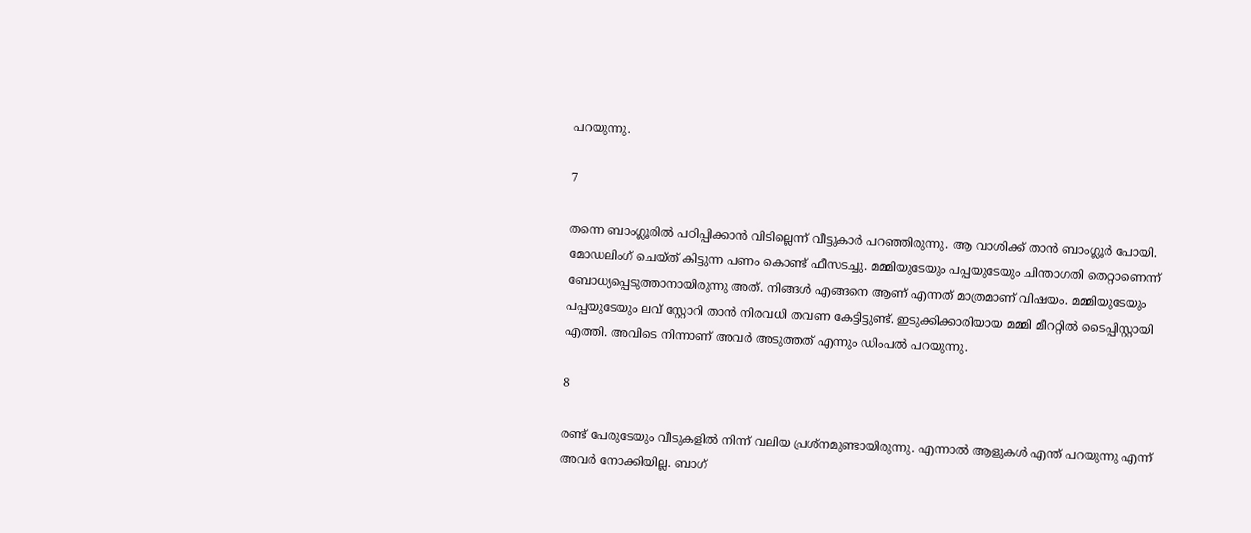പറയുന്നു.

7

തന്നെ ബാംഗ്ലൂരില്‍ പഠിപ്പിക്കാന്‍ വിടില്ലെന്ന് വീട്ടുകാര്‍ പറഞ്ഞിരുന്നു. ആ വാശിക്ക് താന്‍ ബാംഗ്ലൂര്‍ പോയി. മോഡലിംഗ് ചെയ്ത് കിട്ടുന്ന പണം കൊണ്ട് ഫീസടച്ചു. മമ്മിയുടേയും പപ്പയുടേയും ചിന്താഗതി തെറ്റാണെന്ന് ബോധ്യപ്പെടുത്താനായിരുന്നു അത്. നിങ്ങള്‍ എങ്ങനെ ആണ് എന്നത് മാത്രമാണ് വിഷയം. മമ്മിയുടേയും പപ്പയുടേയും ലവ് സ്റ്റോറി താന്‍ നിരവധി തവണ കേട്ടിട്ടുണ്ട്. ഇടുക്കിക്കാരിയായ മമ്മി മീററ്റില്‍ ടൈപ്പിസ്റ്റായി എത്തി. അവിടെ നിന്നാണ് അവര്‍ അടുത്തത് എന്നും ഡിംപല്‍ പറയുന്നു.

8

രണ്ട് പേരുടേയും വീടുകളില്‍ നിന്ന് വലിയ പ്രശ്‌നമുണ്ടായിരുന്നു. എന്നാല്‍ ആളുകള്‍ എന്ത് പറയുന്നു എന്ന് അവര്‍ നോക്കിയില്ല. ബാഗ്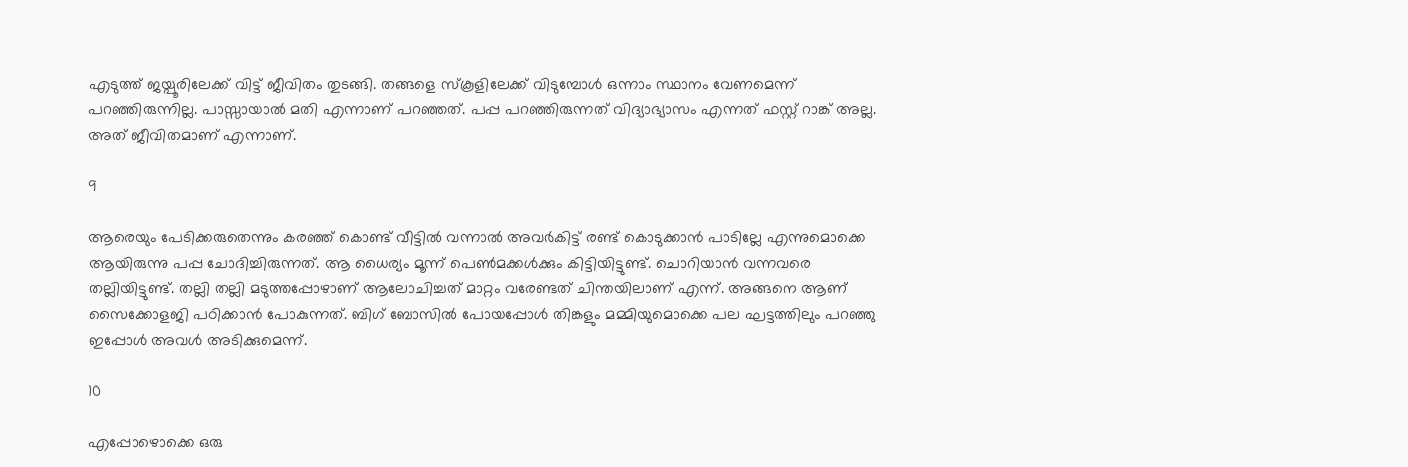എടുത്ത് ജയ്പൂരിലേക്ക് വിട്ട് ജീവിതം തുടങ്ങി. തങ്ങളെ സ്‌കൂളിലേക്ക് വിടുമ്പോള്‍ ഒന്നാം സ്ഥാനം വേണമെന്ന് പറഞ്ഞിരുന്നില്ല. പാസ്സായാല്‍ മതി എന്നാണ് പറഞ്ഞത്. പപ്പ പറഞ്ഞിരുന്നത് വിദ്യാഭ്യാസം എന്നത് ഫസ്റ്റ് റാങ്ക് അല്ല. അത് ജീവിതമാണ് എന്നാണ്.

9

ആരെയും പേടിക്കരുതെന്നും കരഞ്ഞ് കൊണ്ട് വീട്ടില്‍ വന്നാല്‍ അവര്‍കിട്ട് രണ്ട് കൊടുക്കാന്‍ പാടില്ലേ എന്നുമൊക്കെ ആയിരുന്നു പപ്പ ചോദിച്ചിരുന്നത്. ആ ധൈര്യം മൂന്ന് പെണ്‍മക്കള്‍ക്കും കിട്ടിയിട്ടുണ്ട്. ചൊറിയാന്‍ വന്നവരെ തല്ലിയിട്ടുണ്ട്. തല്ലി തല്ലി മടുത്തപ്പോഴാണ് ആലോചിച്ചത് മാറ്റം വരേണ്ടത് ചിന്തയിലാണ് എന്ന്. അങ്ങനെ ആണ് സൈക്കോളജി പഠിക്കാന്‍ പോകുന്നത്. ബിഗ് ബോസില്‍ പോയപ്പോള്‍ തിങ്കളും മമ്മിയുമൊക്കെ പല ഘട്ടത്തിലും പറഞ്ഞു ഇപ്പോള്‍ അവള്‍ അടിക്കുമെന്ന്.

10

എപ്പോഴൊക്കെ ഒരു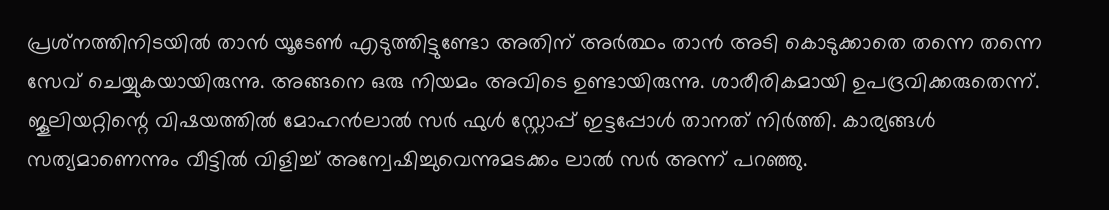പ്രശ്‌നത്തിനിടയില്‍ താന്‍ യൂടേണ്‍ എടുത്തിട്ടുണ്ടോ അതിന് അര്‍ത്ഥം താന്‍ അടി കൊടുക്കാതെ തന്നെ തന്നെ സേവ് ചെയ്യുകയായിരുന്നു. അങ്ങനെ ഒരു നിയമം അവിടെ ഉണ്ടായിരുന്നു. ശാരീരികമായി ഉപദ്രവിക്കരുതെന്ന്. ജൂലിയറ്റിന്റെ വിഷയത്തില്‍ മോഹന്‍ലാല്‍ സര്‍ ഫുള്‍ സ്റ്റോപ്പ് ഇട്ടപ്പോള്‍ താനത് നിര്‍ത്തി. കാര്യങ്ങള്‍ സത്യമാണെന്നും വീട്ടില്‍ വിളിച്ച് അന്വേഷിച്ചുവെന്നുമടക്കം ലാല്‍ സര്‍ അന്ന് പറഞ്ഞു.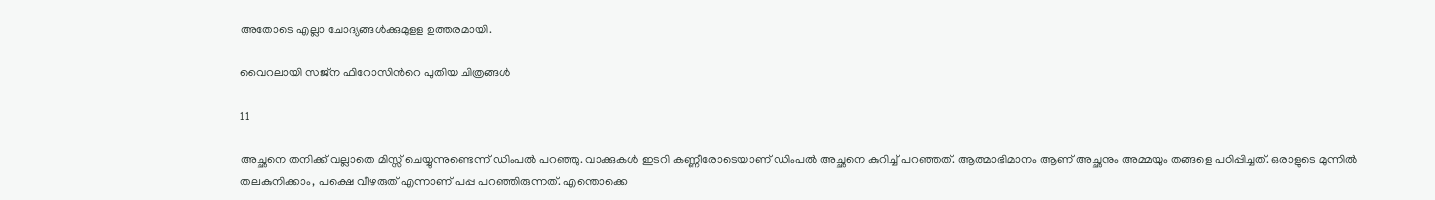അതോടെ എല്ലാ ചോദ്യങ്ങള്‍ക്കുമുളള ഉത്തരമായി.

വൈറലായി സജ്ന ഫിറോസിന്‍റെ പുതിയ ചിത്രങ്ങള്‍

11

അച്ഛനെ തനിക്ക് വല്ലാതെ മിസ്സ് ചെയ്യുന്നുണ്ടെന്ന് ഡിംപല്‍ പറഞ്ഞു. വാക്കുകള്‍ ഇടറി കണ്ണീരോടെയാണ് ഡിംപല്‍ അച്ഛനെ കുറിച്ച് പറഞ്ഞത്. ആത്മാഭിമാനം ആണ് അച്ഛനും അമ്മയും തങ്ങളെ പഠിപ്പിച്ചത്. ഒരാളുടെ മുന്നില്‍ തലകുനിക്കാം, പക്ഷെ വീഴരുത് എന്നാണ് പപ്പ പറഞ്ഞിരുന്നത്. എന്തൊക്കെ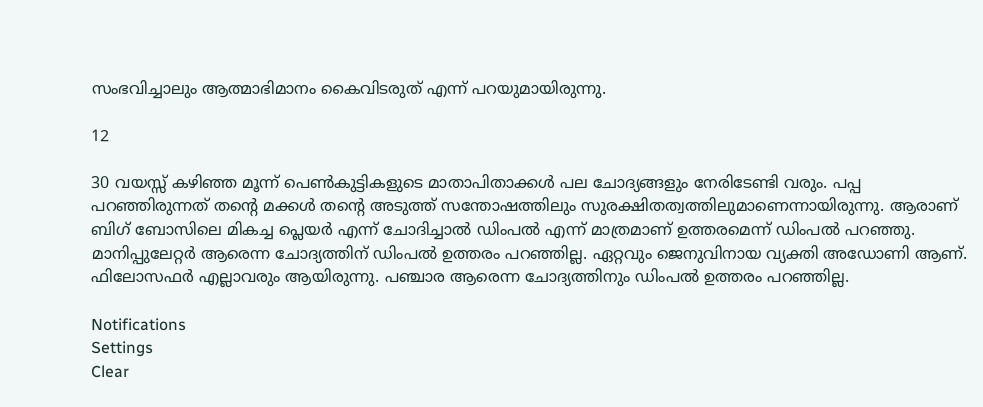സംഭവിച്ചാലും ആത്മാഭിമാനം കൈവിടരുത് എന്ന് പറയുമായിരുന്നു.

12

30 വയസ്സ് കഴിഞ്ഞ മൂന്ന് പെണ്‍കുട്ടികളുടെ മാതാപിതാക്കള്‍ പല ചോദ്യങ്ങളും നേരിടേണ്ടി വരും. പപ്പ പറഞ്ഞിരുന്നത് തന്റെ മക്കള്‍ തന്റെ അടുത്ത് സന്തോഷത്തിലും സുരക്ഷിതത്വത്തിലുമാണെന്നായിരുന്നു. ആരാണ് ബിഗ് ബോസിലെ മികച്ച പ്ലെയര്‍ എന്ന് ചോദിച്ചാല്‍ ഡിംപല്‍ എന്ന് മാത്രമാണ് ഉത്തരമെന്ന് ഡിംപല്‍ പറഞ്ഞു. മാനിപ്പുലേറ്റര്‍ ആരെന്ന ചോദ്യത്തിന് ഡിംപല്‍ ഉത്തരം പറഞ്ഞില്ല. ഏറ്റവും ജെനുവിനായ വ്യക്തി അഡോണി ആണ്. ഫിലോസഫര്‍ എല്ലാവരും ആയിരുന്നു. പഞ്ചാര ആരെന്ന ചോദ്യത്തിനും ഡിംപല്‍ ഉത്തരം പറഞ്ഞില്ല.

Notifications
Settings
Clear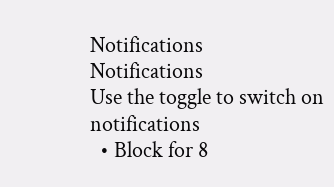Notifications
Notifications
Use the toggle to switch on notifications
  • Block for 8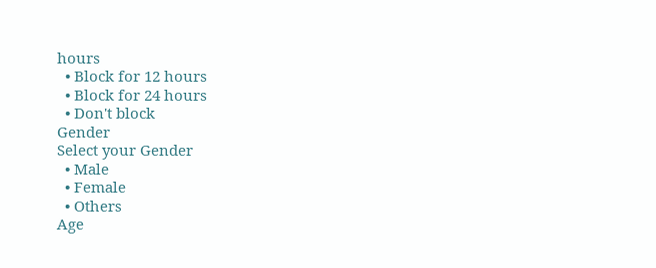hours
  • Block for 12 hours
  • Block for 24 hours
  • Don't block
Gender
Select your Gender
  • Male
  • Female
  • Others
Age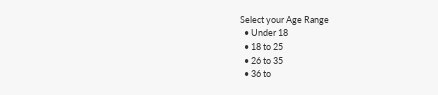Select your Age Range
  • Under 18
  • 18 to 25
  • 26 to 35
  • 36 to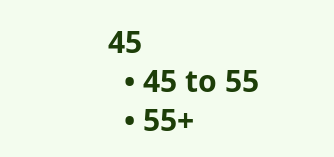45
  • 45 to 55
  • 55+